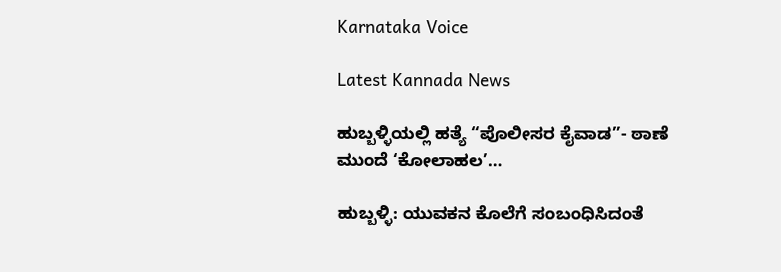Karnataka Voice

Latest Kannada News

ಹುಬ್ಬಳ್ಳಿಯಲ್ಲಿ ಹತ್ಯೆ “ಪೊಲೀಸರ ಕೈವಾಡ”- ಠಾಣೆ ಮುಂದೆ ‘ಕೋಲಾಹಲ’…

ಹುಬ್ಬಳ್ಳಿ: ಯುವಕನ ಕೊಲೆಗೆ ಸಂಬಂಧಿಸಿದಂತೆ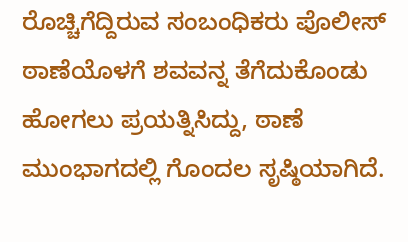ರೊಚ್ಚಿಗೆದ್ದಿರುವ ಸಂಬಂಧಿಕರು ಪೊಲೀಸ್ ಠಾಣೆಯೊಳಗೆ ಶವವನ್ನ ತೆಗೆದುಕೊಂಡು ಹೋಗಲು ಪ್ರಯತ್ನಿಸಿದ್ದು, ಠಾಣೆ ಮುಂಭಾಗದಲ್ಲಿ ಗೊಂದಲ ಸೃಷ್ಠಿಯಾಗಿದೆ.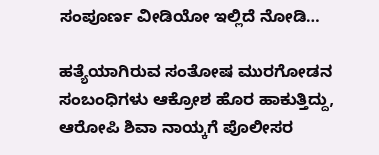ಸಂಪೂರ್ಣ ವೀಡಿಯೋ ಇಲ್ಲಿದೆ ನೋಡಿ…

ಹತ್ಯೆಯಾಗಿರುವ ಸಂತೋಷ ಮುರಗೋಡನ ಸಂಬಂಧಿಗಳು ಆಕ್ರೋಶ ಹೊರ ಹಾಕುತ್ತಿದ್ದು, ಆರೋಪಿ ಶಿವಾ ನಾಯ್ಕಗೆ ಪೊಲೀಸರ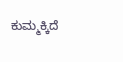ಕುಮ್ಮಕ್ಕಿದೆ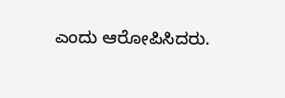ಎಂದು ಆರೋಪಿಸಿದರು.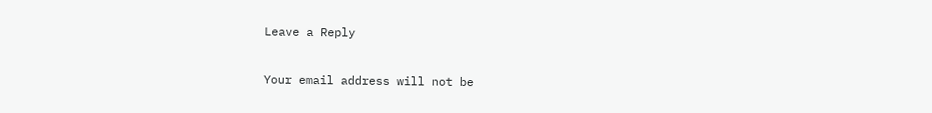Leave a Reply

Your email address will not be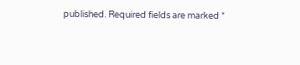published. Required fields are marked *